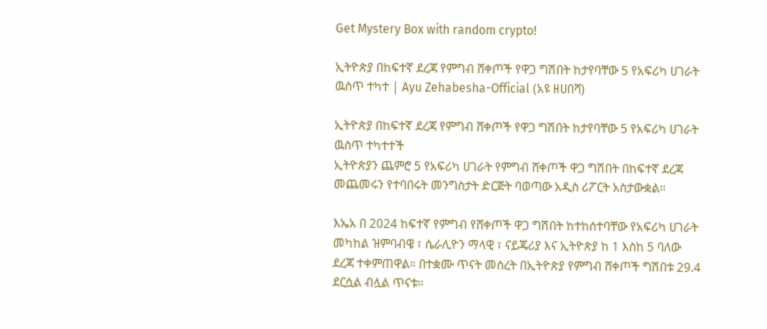Get Mystery Box with random crypto!

ኢትዮጵያ በከፍተኛ ደረጃ የምግብ ሸቀጦች የዋጋ ግሽበት ከታየባቸው 5 የአፍሪካ ሀገራት ዉስጥ ተካተ | Ayu Zehabesha-Official (አዩ ዘሀበሻ)

ኢትዮጵያ በከፍተኛ ደረጃ የምግብ ሸቀጦች የዋጋ ግሽበት ከታየባቸው 5 የአፍሪካ ሀገራት ዉስጥ ተካተተች
ኢትዮጵያን ጨምሮ 5 የአፍሪካ ሀገራት የምግብ ሸቀጦች ዋጋ ግሽበት በከፍተኛ ደረጃ መጨመሩን የተባበሩት መንግስታት ድርጅት ባወጣው አዲስ ሪፖርት አስታውቋል።

እኤአ በ 2024 ከፍተኛ የምግብ የሸቀጦች ዋጋ ግሽበት ከተከሰተባቸው የአፍሪካ ሀገራት መካከል ዝምባብዌ ፣ ሴራሊዮን ማላዊ ፣ ናይጄሪያ እና ኢትዮጵያ ከ 1 እስከ 5 ባለው ደረጃ ተቀምጠዋል። በተቋሙ ጥናት መሰረት በኢትዮጵያ የምግብ ሸቀጦች ግሽበቱ 29.4 ደርሷል ብሏል ጥናቱ።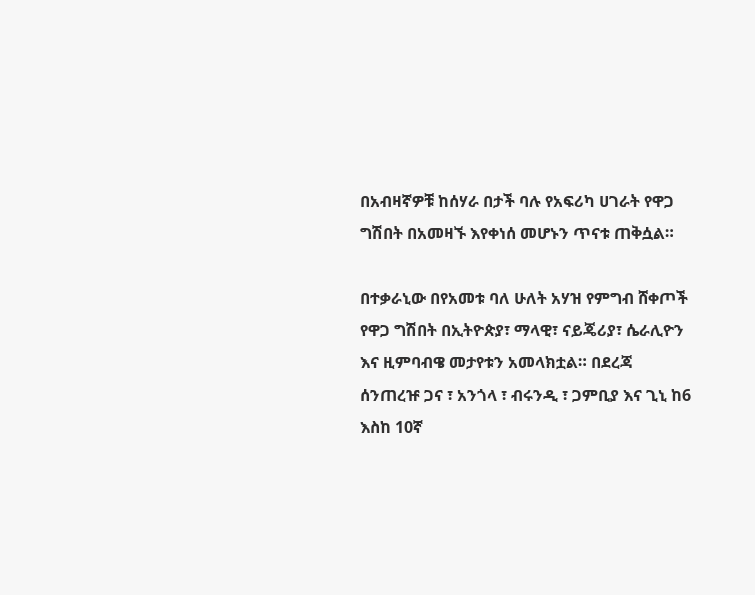በአብዛኛዎቹ ከሰሃራ በታች ባሉ የአፍሪካ ሀገራት የዋጋ ግሽበት በአመዛኙ እየቀነሰ መሆኑን ጥናቱ ጠቅሷል።

በተቃራኒው በየአመቱ ባለ ሁለት አሃዝ የምግብ ሸቀጦች የዋጋ ግሽበት በኢትዮጵያ፣ ማላዊ፣ ናይጄሪያ፣ ሴራሊዮን እና ዚምባብዌ መታየቱን አመላክቷል። በደረጃ ሰንጠረዡ ጋና ፣ አንጎላ ፣ ብሩንዲ ፣ ጋምቢያ እና ጊኒ ከ6 እስከ 10ኛ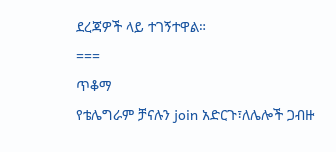ደረጃዎች ላይ ተገኝተዋል።
===
ጥቆማ
የቴሌግራም ቻናሉን join አድርጉ፣ለሌሎች ጋብዙ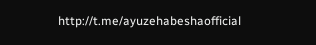http://t.me/ayuzehabeshaofficial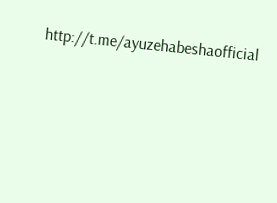http://t.me/ayuzehabeshaofficial